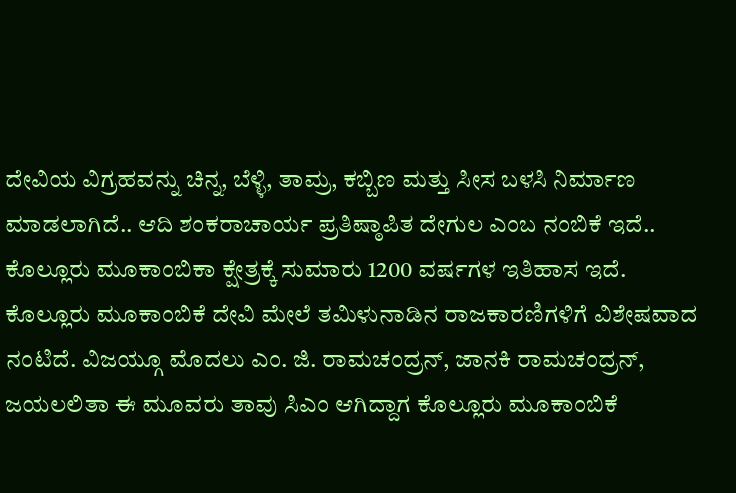ದೇವಿಯ ವಿಗ್ರಹವನ್ನು ಚಿನ್ನ, ಬೆಳ್ಳಿ, ತಾಮ್ರ, ಕಬ್ಬಿಣ ಮತ್ತು ಸೀಸ ಬಳಸಿ ನಿರ್ಮಾಣ ಮಾಡಲಾಗಿದೆ.. ಆದಿ ಶಂಕರಾಚಾರ್ಯ ಪ್ರತಿಷ್ಠಾಪಿತ ದೇಗುಲ ಎಂಬ ನಂಬಿಕೆ ಇದೆ.. ಕೊಲ್ಲೂರು ಮೂಕಾಂಬಿಕಾ ಕ್ಷೇತ್ರಕ್ಕೆ ಸುಮಾರು 1200 ವರ್ಷಗಳ ಇತಿಹಾಸ ಇದೆ.
ಕೊಲ್ಲೂರು ಮೂಕಾಂಬಿಕೆ ದೇವಿ ಮೇಲೆ ತಮಿಳುನಾಡಿನ ರಾಜಕಾರಣಿಗಳಿಗೆ ವಿಶೇಷವಾದ ನಂಟಿದೆ. ವಿಜಯ್ಗೂ ಮೊದಲು ಎಂ. ಜಿ. ರಾಮಚಂದ್ರನ್, ಜಾನಕಿ ರಾಮಚಂದ್ರನ್, ಜಯಲಲಿತಾ ಈ ಮೂವರು ತಾವು ಸಿಎಂ ಆಗಿದ್ದಾಗ ಕೊಲ್ಲೂರು ಮೂಕಾಂಬಿಕೆ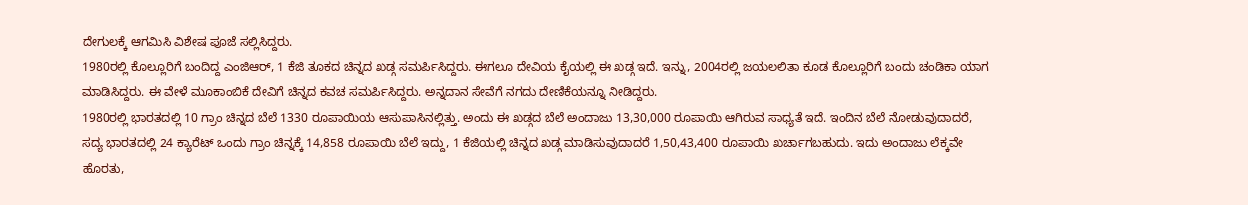ದೇಗುಲಕ್ಕೆ ಆಗಮಿಸಿ ವಿಶೇಷ ಪೂಜೆ ಸಲ್ಲಿಸಿದ್ದರು.
1980ರಲ್ಲಿ ಕೊಲ್ಲೂರಿಗೆ ಬಂದಿದ್ದ ಎಂಜಿಆರ್, 1 ಕೆಜಿ ತೂಕದ ಚಿನ್ನದ ಖಡ್ಗ ಸಮರ್ಪಿಸಿದ್ದರು. ಈಗಲೂ ದೇವಿಯ ಕೈಯಲ್ಲಿ ಈ ಖಡ್ಗ ಇದೆ. ಇನ್ನು, 2004ರಲ್ಲಿ ಜಯಲಲಿತಾ ಕೂಡ ಕೊಲ್ಲೂರಿಗೆ ಬಂದು ಚಂಡಿಕಾ ಯಾಗ ಮಾಡಿಸಿದ್ದರು. ಈ ವೇಳೆ ಮೂಕಾಂಬಿಕೆ ದೇವಿಗೆ ಚಿನ್ನದ ಕವಚ ಸಮರ್ಪಿಸಿದ್ದರು. ಅನ್ನದಾನ ಸೇವೆಗೆ ನಗದು ದೇಣಿಕೆಯನ್ನೂ ನೀಡಿದ್ದರು.
1980ರಲ್ಲಿ ಭಾರತದಲ್ಲಿ 10 ಗ್ರಾಂ ಚಿನ್ನದ ಬೆಲೆ 1330 ರೂಪಾಯಿಯ ಆಸುಪಾಸಿನಲ್ಲಿತ್ತು. ಅಂದು ಈ ಖಡ್ಗದ ಬೆಲೆ ಅಂದಾಜು 13,30,000 ರೂಪಾಯಿ ಆಗಿರುವ ಸಾಧ್ಯತೆ ಇದೆ. ಇಂದಿನ ಬೆಲೆ ನೋಡುವುದಾದರೆ,
ಸದ್ಯ ಭಾರತದಲ್ಲಿ 24 ಕ್ಯಾರೆಟ್ ಒಂದು ಗ್ರಾಂ ಚಿನ್ನಕ್ಕೆ 14,858 ರೂಪಾಯಿ ಬೆಲೆ ಇದ್ದು, 1 ಕೆಜಿಯಲ್ಲಿ ಚಿನ್ನದ ಖಡ್ಗ ಮಾಡಿಸುವುದಾದರೆ 1,50,43,400 ರೂಪಾಯಿ ಖರ್ಚಾಗಬಹುದು. ಇದು ಅಂದಾಜು ಲೆಕ್ಕವೇ ಹೊರತು,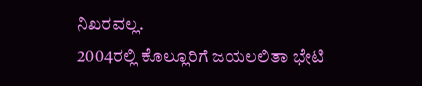ನಿಖರವಲ್ಲ.
2004ರಲ್ಲಿ ಕೊಲ್ಲೂರಿಗೆ ಜಯಲಲಿತಾ ಭೇಟಿ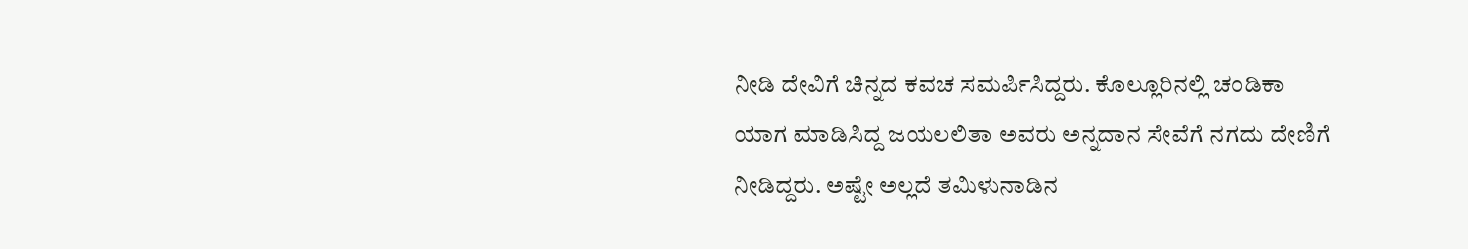ನೀಡಿ ದೇವಿಗೆ ಚಿನ್ನದ ಕವಚ ಸಮರ್ಪಿಸಿದ್ದರು. ಕೊಲ್ಲೂರಿನಲ್ಲಿ ಚಂಡಿಕಾ ಯಾಗ ಮಾಡಿಸಿದ್ದ ಜಯಲಲಿತಾ ಅವರು ಅನ್ನದಾನ ಸೇವೆಗೆ ನಗದು ದೇಣಿಗೆ ನೀಡಿದ್ದರು. ಅಷ್ಟೇ ಅಲ್ಲದೆ ತಮಿಳುನಾಡಿನ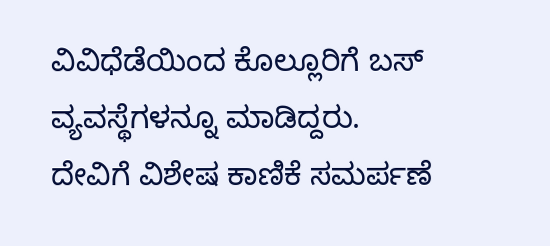ವಿವಿಧೆಡೆಯಿಂದ ಕೊಲ್ಲೂರಿಗೆ ಬಸ್ ವ್ಯವಸ್ಥೆಗಳನ್ನೂ ಮಾಡಿದ್ದರು.
ದೇವಿಗೆ ವಿಶೇಷ ಕಾಣಿಕೆ ಸಮರ್ಪಣೆ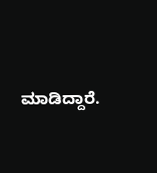ಮಾಡಿದ್ದಾರೆ.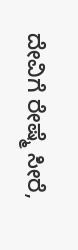ದೇವಿಗೆ ರೇಷ್ಮೆ ಸೀರೆ,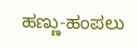ಹಣ್ಣು-ಹಂಪಲು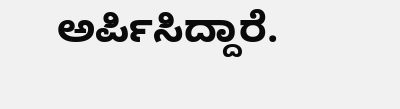ಅರ್ಪಿಸಿದ್ದಾರೆ.